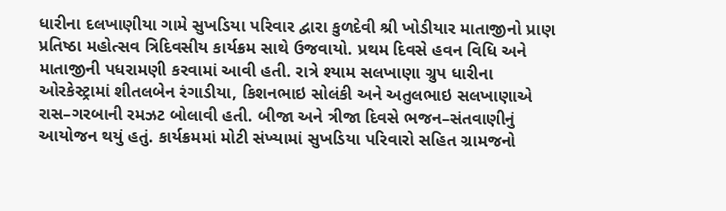ધારીના દલખાણીયા ગામે સુખડિયા પરિવાર દ્વારા કુળદેવી શ્રી ખોડીયાર માતાજીનો પ્રાણ પ્રતિષ્ઠા મહોત્સવ ત્રિદિવસીય કાર્યક્રમ સાથે ઉજવાયો. પ્રથમ દિવસે હવન વિધિ અને માતાજીની પધરામણી કરવામાં આવી હતી. રાત્રે શ્યામ સલખાણા ગ્રુપ ધારીના ઓરકેસ્ટ્રામાં શીતલબેન રંગાડીયા, કિશનભાઇ સોલંકી અને અતુલભાઇ સલખાણાએ રાસ–ગરબાની રમઝટ બોલાવી હતી. બીજા અને ત્રીજા દિવસે ભજન–સંતવાણીનું આયોજન થયું હતું. કાર્યક્રમમાં મોટી સંખ્યામાં સુખડિયા પરિવારો સહિત ગ્રામજનો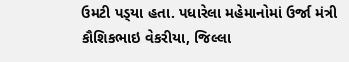ઉમટી પડ્‌યા હતા. પધારેલા મહેમાનોમાં ઉર્જા મંત્રી કૌશિકભાઇ વેકરીયા, જિલ્લા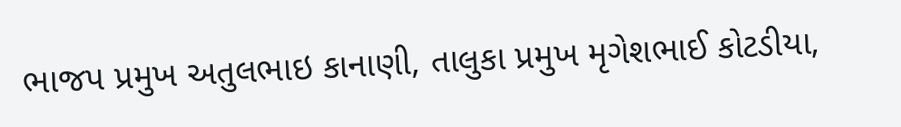ભાજપ પ્રમુખ અતુલભાઇ કાનાણી, તાલુકા પ્રમુખ મૃગેશભાઈ કોટડીયા,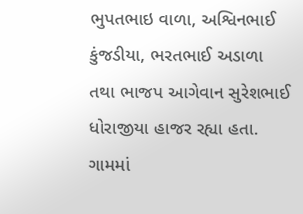ભુપતભાઇ વાળા, અશ્વિનભાઈ કુંજડીયા, ભરતભાઈ અડાળા તથા ભાજપ આગેવાન સુરેશભાઈ ધોરાજીયા હાજર રહ્યા હતા. ગામમાં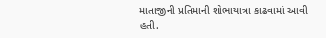માતાજીની પ્રતિમાની શોભાયાત્રા કાઢવામાં આવી હતી.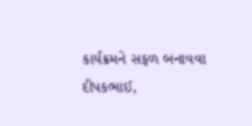કાર્યક્રમને સફળ બનાવવા દીપકભાઈ,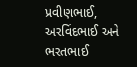પ્રવીણભાઈ, અરવિંદભાઈ અને ભરતભાઈ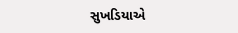સુખડિયાએ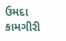ઉમદા કામગીરી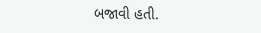બજાવી હતી.